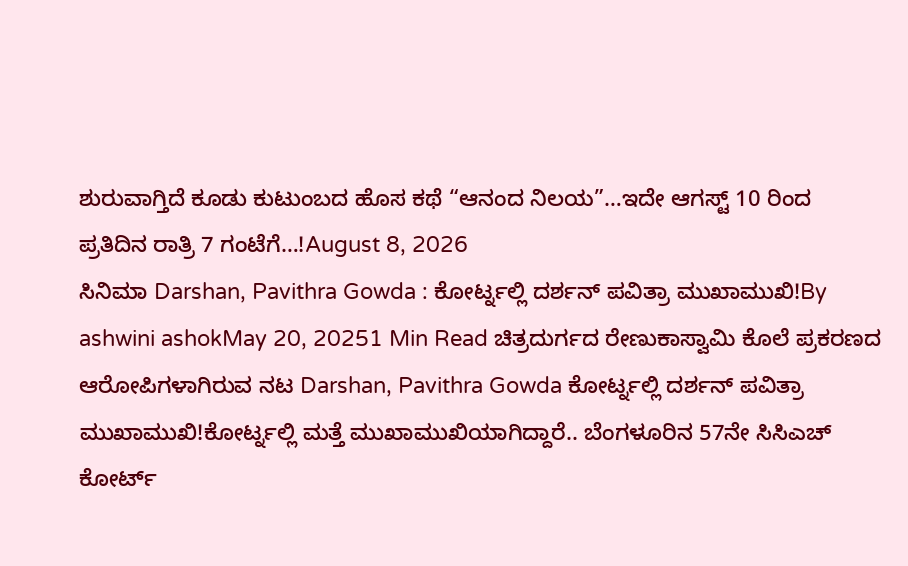ಶುರುವಾಗ್ತಿದೆ ಕೂಡು ಕುಟುಂಬದ ಹೊಸ ಕಥೆ “ಆನಂದ ನಿಲಯ”…ಇದೇ ಆಗಸ್ಟ್ 10 ರಿಂದ ಪ್ರತಿದಿನ ರಾತ್ರಿ 7 ಗಂಟೆಗೆ…!August 8, 2026
ಸಿನಿಮಾ Darshan, Pavithra Gowda : ಕೋರ್ಟ್ನಲ್ಲಿ ದರ್ಶನ್ ಪವಿತ್ರಾ ಮುಖಾಮುಖಿ!By ashwini ashokMay 20, 20251 Min Read ಚಿತ್ರದುರ್ಗದ ರೇಣುಕಾಸ್ವಾಮಿ ಕೊಲೆ ಪ್ರಕರಣದ ಆರೋಪಿಗಳಾಗಿರುವ ನಟ Darshan, Pavithra Gowda ಕೋರ್ಟ್ನಲ್ಲಿ ದರ್ಶನ್ ಪವಿತ್ರಾ ಮುಖಾಮುಖಿ!ಕೋರ್ಟ್ನಲ್ಲಿ ಮತ್ತೆ ಮುಖಾಮುಖಿಯಾಗಿದ್ದಾರೆ.. ಬೆಂಗಳೂರಿನ 57ನೇ ಸಿಸಿಎಚ್ ಕೋರ್ಟ್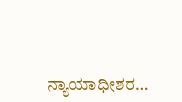ನ್ಯಾಯಾಧೀಶರ…